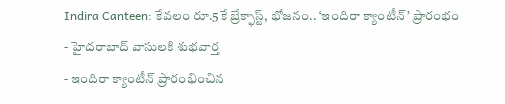Indira Canteen: కేవలం రూ.5కే బ్రేక్ఫాస్ట్, భోజనం.. ‘ఇందిరా క్యాంటీన్’ ప్రారంభం
- హైదరాబాద్ వాసులకి శుభవార్త
- ఇందిరా క్యాంటీన్ ప్రారంభించిన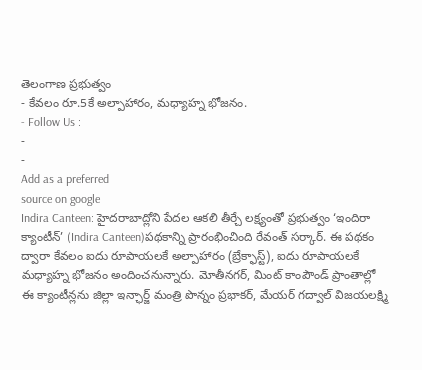తెలంగాణ ప్రభుత్వం
- కేవలం రూ.5కే అల్పాహారం, మధ్యాహ్న భోజనం.
- Follow Us :
-
-
Add as a preferred
source on google
Indira Canteen: హైదరాబాద్లోని పేదల ఆకలి తీర్చే లక్ష్యంతో ప్రభుత్వం ‘ఇందిరా క్యాంటీన్’ (Indira Canteen)పథకాన్ని ప్రారంభించింది రేవంత్ సర్కార్. ఈ పథకం ద్వారా కేవలం ఐదు రూపాయలకే అల్పాహారం (బ్రేక్ఫాస్ట్), ఐదు రూపాయలకే మధ్యాహ్న భోజనం అందించనున్నారు. మోతీనగర్, మింట్ కాంపౌండ్ ప్రాంతాల్లో ఈ క్యాంటీన్లను జిల్లా ఇన్ఛార్జ్ మంత్రి పొన్నం ప్రభాకర్, మేయర్ గద్వాల్ విజయలక్ష్మి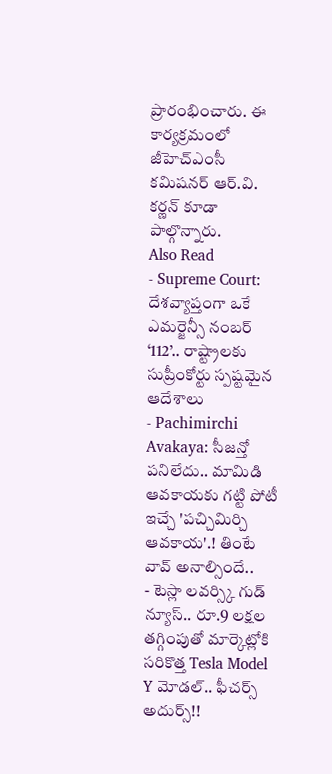ప్రారంభించారు. ఈ కార్యక్రమంలో జీహెచ్ఎంసీ కమిషనర్ ఆర్.వి. కర్ణన్ కూడా పాల్గొన్నారు.
Also Read
- Supreme Court: దేశవ్యాప్తంగా ఒకే ఎమర్జెన్సీ నంబర్ ‘112’.. రాష్ట్రాలకు సుప్రీంకోర్టు స్పష్టమైన ఆదేశాలు
- Pachimirchi Avakaya: సీజన్తో పనిలేదు.. మామిడి ఆవకాయకు గట్టి పోటీ ఇచ్చే 'పచ్చిమిర్చి ఆవకాయ'.! తింటే వావ్ అనాల్సిందే..
- టెస్లా లవర్స్కి గుడ్ న్యూస్.. రూ.9 లక్షల తగ్గింపుతో మార్కెట్లోకి సరికొత్త Tesla Model Y మోడల్.. ఫీచర్స్ అదుర్స్!!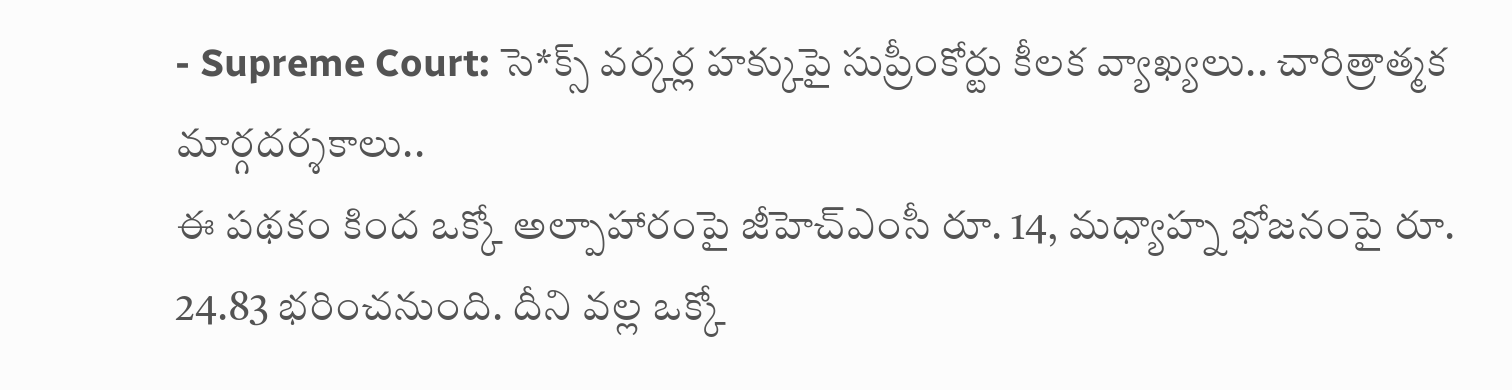- Supreme Court: సె*క్స్ వర్కర్ల హక్కుపై సుప్రీంకోర్టు కీలక వ్యాఖ్యలు.. చారిత్రాత్మక మార్గదర్శకాలు..
ఈ పథకం కింద ఒక్కో అల్పాహారంపై జీహెచ్ఎంసీ రూ. 14, మధ్యాహ్న భోజనంపై రూ. 24.83 భరించనుంది. దీని వల్ల ఒక్కో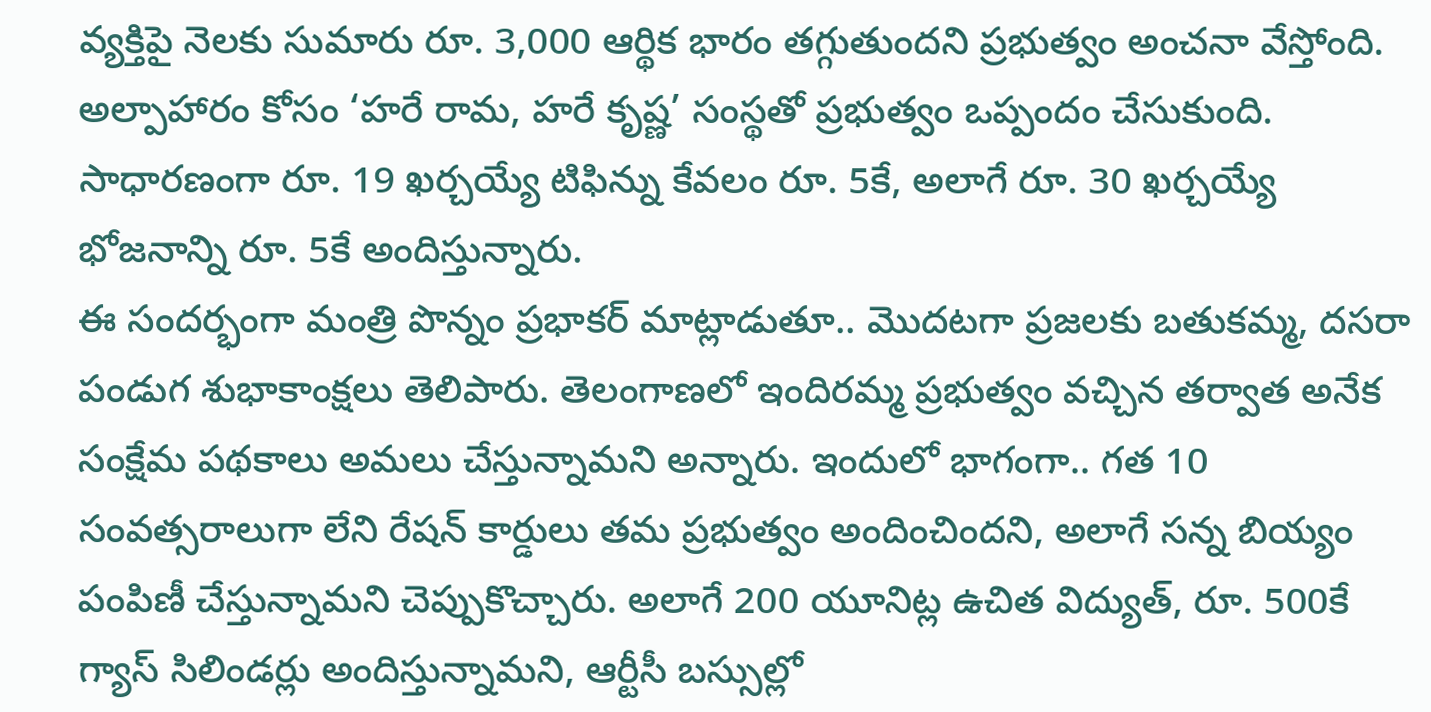వ్యక్తిపై నెలకు సుమారు రూ. 3,000 ఆర్థిక భారం తగ్గుతుందని ప్రభుత్వం అంచనా వేస్తోంది. అల్పాహారం కోసం ‘హరే రామ, హరే కృష్ణ’ సంస్థతో ప్రభుత్వం ఒప్పందం చేసుకుంది. సాధారణంగా రూ. 19 ఖర్చయ్యే టిఫిన్ను కేవలం రూ. 5కే, అలాగే రూ. 30 ఖర్చయ్యే భోజనాన్ని రూ. 5కే అందిస్తున్నారు.
ఈ సందర్భంగా మంత్రి పొన్నం ప్రభాకర్ మాట్లాడుతూ.. మొదటగా ప్రజలకు బతుకమ్మ, దసరా పండుగ శుభాకాంక్షలు తెలిపారు. తెలంగాణలో ఇందిరమ్మ ప్రభుత్వం వచ్చిన తర్వాత అనేక సంక్షేమ పథకాలు అమలు చేస్తున్నామని అన్నారు. ఇందులో భాగంగా.. గత 10 సంవత్సరాలుగా లేని రేషన్ కార్డులు తమ ప్రభుత్వం అందించిందని, అలాగే సన్న బియ్యం పంపిణీ చేస్తున్నామని చెప్పుకొచ్చారు. అలాగే 200 యూనిట్ల ఉచిత విద్యుత్, రూ. 500కే గ్యాస్ సిలిండర్లు అందిస్తున్నామని, ఆర్టీసీ బస్సుల్లో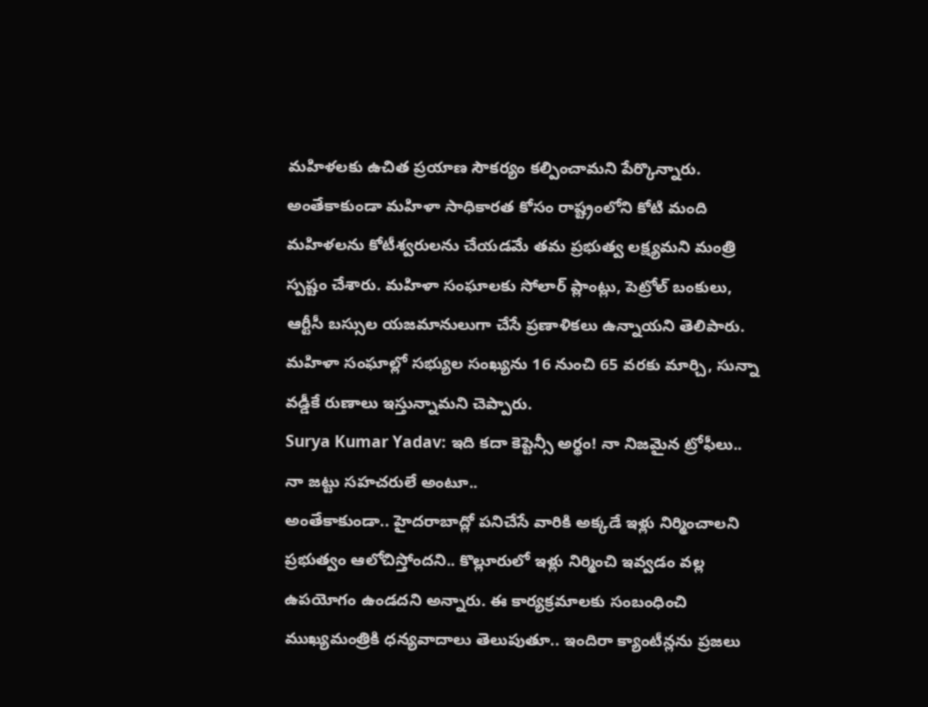మహిళలకు ఉచిత ప్రయాణ సౌకర్యం కల్పించామని పేర్కొన్నారు. అంతేకాకుండా మహిళా సాధికారత కోసం రాష్ట్రంలోని కోటి మంది మహిళలను కోటీశ్వరులను చేయడమే తమ ప్రభుత్వ లక్ష్యమని మంత్రి స్పష్టం చేశారు. మహిళా సంఘాలకు సోలార్ ప్లాంట్లు, పెట్రోల్ బంకులు, ఆర్టీసీ బస్సుల యజమానులుగా చేసే ప్రణాళికలు ఉన్నాయని తెలిపారు. మహిళా సంఘాల్లో సభ్యుల సంఖ్యను 16 నుంచి 65 వరకు మార్చి, సున్నా వడ్డీకే రుణాలు ఇస్తున్నామని చెప్పారు.
Surya Kumar Yadav: ఇది కదా కెప్టెన్సీ అర్థం! నా నిజమైన ట్రోఫీలు.. నా జట్టు సహచరులే అంటూ..
అంతేకాకుండా.. హైదరాబాద్లో పనిచేసే వారికి అక్కడే ఇళ్లు నిర్మించాలని ప్రభుత్వం ఆలోచిస్తోందని.. కొల్లూరులో ఇళ్లు నిర్మించి ఇవ్వడం వల్ల ఉపయోగం ఉండదని అన్నారు. ఈ కార్యక్రమాలకు సంబంధించి ముఖ్యమంత్రికి ధన్యవాదాలు తెలుపుతూ.. ఇందిరా క్యాంటీన్లను ప్రజలు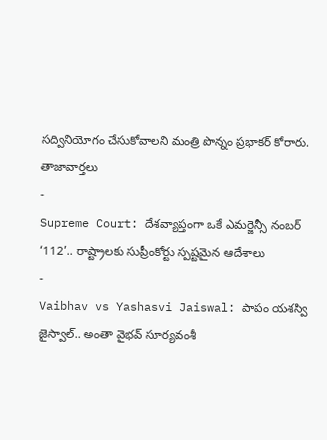సద్వినియోగం చేసుకోవాలని మంత్రి పొన్నం ప్రభాకర్ కోరారు.
తాజావార్తలు
-
Supreme Court: దేశవ్యాప్తంగా ఒకే ఎమర్జెన్సీ నంబర్ ‘112’.. రాష్ట్రాలకు సుప్రీంకోర్టు స్పష్టమైన ఆదేశాలు
-
Vaibhav vs Yashasvi Jaiswal: పాపం యశస్వి జైస్వాల్.. అంతా వైభవ్ సూర్యవంశీ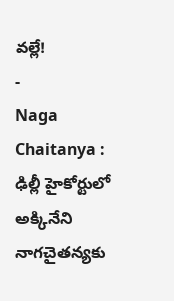వల్లే!
-
Naga Chaitanya : ఢిల్లీ హైకోర్టులో అక్కినేని నాగచైతన్యకు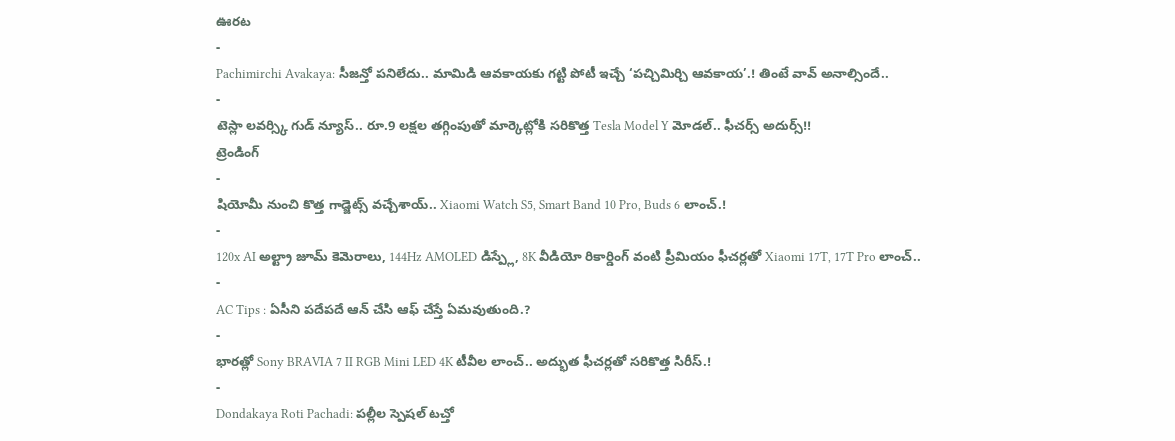ఊరట
-
Pachimirchi Avakaya: సీజన్తో పనిలేదు.. మామిడి ఆవకాయకు గట్టి పోటీ ఇచ్చే ‘పచ్చిమిర్చి ఆవకాయ’.! తింటే వావ్ అనాల్సిందే..
-
టెస్లా లవర్స్కి గుడ్ న్యూస్.. రూ.9 లక్షల తగ్గింపుతో మార్కెట్లోకి సరికొత్త Tesla Model Y మోడల్.. ఫీచర్స్ అదుర్స్!!
ట్రెండింగ్
-
షియోమీ నుంచి కొత్త గాడ్జెట్స్ వచ్చేశాయ్.. Xiaomi Watch S5, Smart Band 10 Pro, Buds 6 లాంచ్.!
-
120x AI అల్ట్రా జూమ్ కెమెరాలు, 144Hz AMOLED డిస్ప్లే, 8K వీడియో రికార్డింగ్ వంటి ప్రీమియం ఫీచర్లతో Xiaomi 17T, 17T Pro లాంచ్..
-
AC Tips : ఏసీని పదేపదే ఆన్ చేసి ఆఫ్ చేస్తే ఏమవుతుంది.?
-
భారత్లో Sony BRAVIA 7 II RGB Mini LED 4K టీవీల లాంచ్.. అద్భుత ఫీచర్లతో సరికొత్త సిరీస్.!
-
Dondakaya Roti Pachadi: పల్లీల స్పెషల్ టచ్తో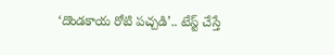‘దొండకాయ రోటి పచ్చడి’.. టేస్ట్ చేస్తే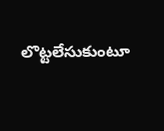లొట్టలేసుకుంటూ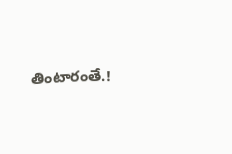తింటారంతే.!